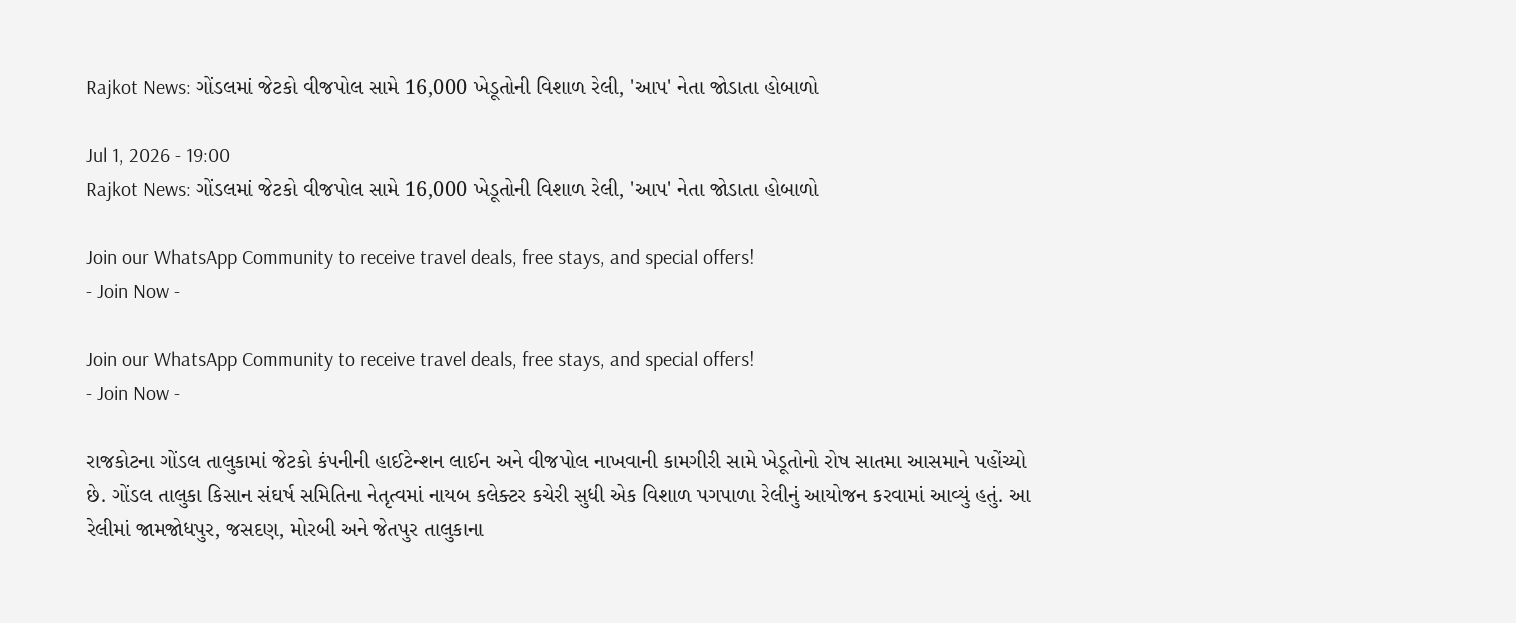Rajkot News: ગોંડલમાં જેટકો વીજપોલ સામે 16,000 ખેડૂતોની વિશાળ રેલી, 'આપ' નેતા જોડાતા હોબાળો

Jul 1, 2026 - 19:00
Rajkot News: ગોંડલમાં જેટકો વીજપોલ સામે 16,000 ખેડૂતોની વિશાળ રેલી, 'આપ' નેતા જોડાતા હોબાળો

Join our WhatsApp Community to receive travel deals, free stays, and special offers!
- Join Now -

Join our WhatsApp Community to receive travel deals, free stays, and special offers!
- Join Now -

રાજકોટના ગોંડલ તાલુકામાં જેટકો કંપનીની હાઈટેન્શન લાઈન અને વીજપોલ નાખવાની કામગીરી સામે ખેડૂતોનો રોષ સાતમા આસમાને પહોંચ્યો છે. ગોંડલ તાલુકા કિસાન સંઘર્ષ સમિતિના નેતૃત્વમાં નાયબ કલેક્ટર કચેરી સુધી એક વિશાળ પગપાળા રેલીનું આયોજન કરવામાં આવ્યું હતું. આ રેલીમાં જામજોધપુર, જસદણ, મોરબી અને જેતપુર તાલુકાના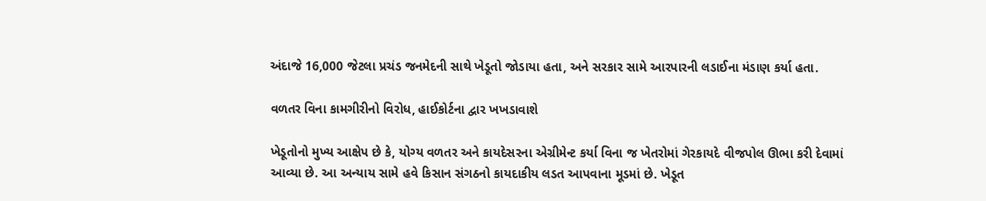અંદાજે 16,000 જેટલા પ્રચંડ જનમેદની સાથે ખેડૂતો જોડાયા હતા, અને સરકાર સામે આરપારની લડાઈના મંડાણ કર્યા હતા.

વળતર વિના કામગીરીનો વિરોધ, હાઈકોર્ટના દ્વાર ખખડાવાશે

ખેડૂતોનો મુખ્ય આક્ષેપ છે કે, યોગ્ય વળતર અને કાયદેસરના એગ્રીમેન્ટ કર્યા વિના જ ખેતરોમાં ગેરકાયદે વીજપોલ ઊભા કરી દેવામાં આવ્યા છે. આ અન્યાય સામે હવે કિસાન સંગઠનો કાયદાકીય લડત આપવાના મૂડમાં છે. ખેડૂત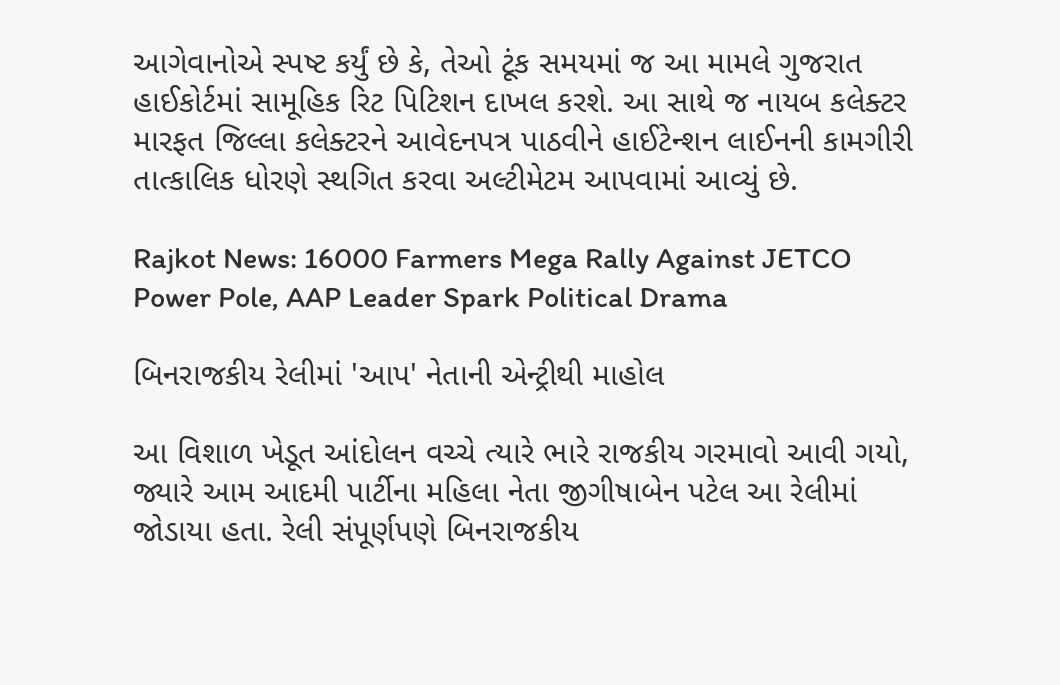આગેવાનોએ સ્પષ્ટ કર્યું છે કે, તેઓ ટૂંક સમયમાં જ આ મામલે ગુજરાત હાઈકોર્ટમાં સામૂહિક રિટ પિટિશન દાખલ કરશે. આ સાથે જ નાયબ કલેક્ટર મારફત જિલ્લા કલેક્ટરને આવેદનપત્ર પાઠવીને હાઈટેન્શન લાઈનની કામગીરી તાત્કાલિક ધોરણે સ્થગિત કરવા અલ્ટીમેટમ આપવામાં આવ્યું છે.

Rajkot News: 16000 Farmers Mega Rally Against JETCO Power Pole, AAP Leader Spark Political Drama

બિનરાજકીય રેલીમાં 'આપ' નેતાની એન્ટ્રીથી માહોલ

આ વિશાળ ખેડૂત આંદોલન વચ્ચે ત્યારે ભારે રાજકીય ગરમાવો આવી ગયો, જ્યારે આમ આદમી પાર્ટીના મહિલા નેતા જીગીષાબેન પટેલ આ રેલીમાં જોડાયા હતા. રેલી સંપૂર્ણપણે બિનરાજકીય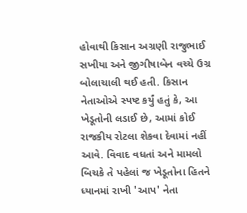હોવાથી કિસાન અગ્રણી રાજુભાઈ સખીયા અને જીગીષાબેન વચ્ચે ઉગ્ર બોલાચાલી થઈ હતી. કિસાન નેતાઓએ સ્પષ્ટ કર્યું હતું કે, આ ખેડૂતોની લડાઈ છે, આમાં કોઈ રાજકીય રોટલા શેકવા દેવામાં નહીં આવે. વિવાદ વધતાં અને મામલો બિચકે તે પહેલાં જ ખેડૂતોના હિતને ધ્યાનમાં રાખી 'આપ' નેતા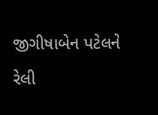જીગીષાબેન પટેલને રેલી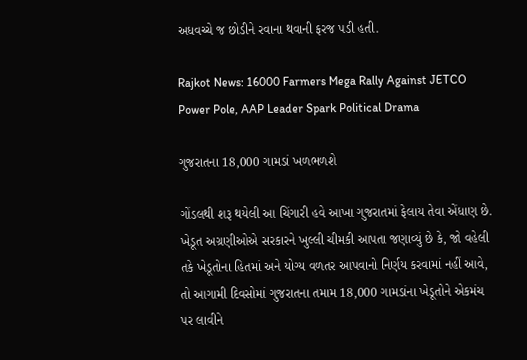અધવચ્ચે જ છોડીને રવાના થવાની ફરજ પડી હતી.

Rajkot News: 16000 Farmers Mega Rally Against JETCO Power Pole, AAP Leader Spark Political Drama

ગુજરાતના 18,000 ગામડાં ખળભળશે

ગોંડલથી શરૂ થયેલી આ ચિંગારી હવે આખા ગુજરાતમાં ફેલાય તેવા એંધાણ છે. ખેડૂત અગ્રણીઓએ સરકારને ખુલ્લી ચીમકી આપતા જણાવ્યું છે કે, જો વહેલી તકે ખેડૂતોના હિતમાં અને યોગ્ય વળતર આપવાનો નિર્ણય કરવામાં નહીં આવે, તો આગામી દિવસોમાં ગુજરાતના તમામ 18,000 ગામડાંના ખેડૂતોને એકમંચ પર લાવીને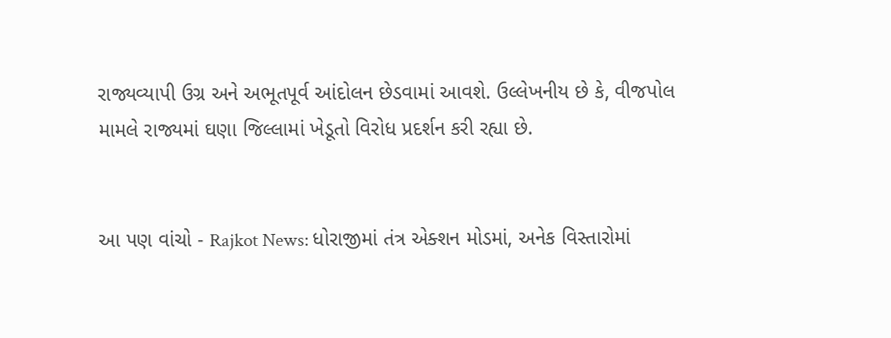રાજ્યવ્યાપી ઉગ્ર અને અભૂતપૂર્વ આંદોલન છેડવામાં આવશે. ઉલ્લેખનીય છે કે, વીજપોલ મામલે રાજ્યમાં ઘણા જિલ્લામાં ખેડૂતો વિરોધ પ્રદર્શન કરી રહ્યા છે.


આ પણ વાંચો - Rajkot News: ધોરાજીમાં તંત્ર એક્શન મોડમાં, અનેક વિસ્તારોમાં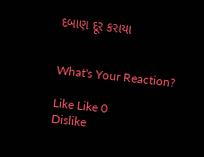દબાણ દૂર કરાયા


What's Your Reaction?

Like Like 0
Dislike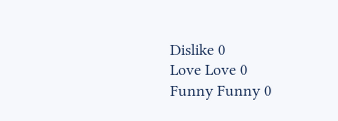Dislike 0
Love Love 0
Funny Funny 0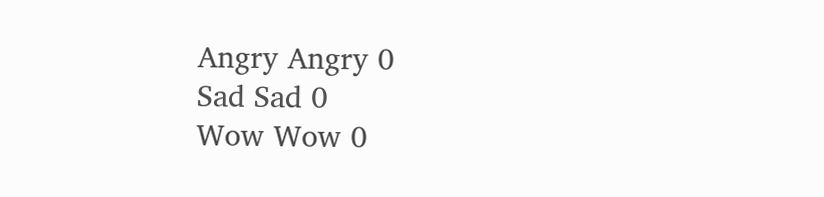Angry Angry 0
Sad Sad 0
Wow Wow 0